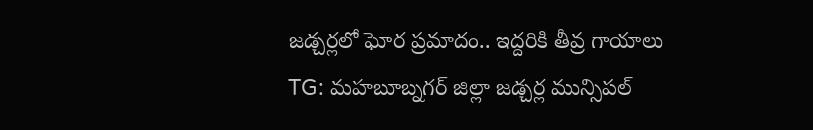జడ్చర్లలో ఘోర ప్రమాదం.. ఇద్దరికి తీవ్ర గాయాలు
TG: మహబూబ్నగర్ జిల్లా జడ్చర్ల మున్సిపల్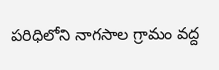పరిధిలోని నాగసాల గ్రామం వద్ద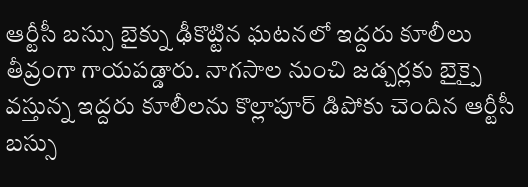ఆర్టీసీ బస్సు బైక్ను ఢీకొట్టిన ఘటనలో ఇద్దరు కూలీలు తీవ్రంగా గాయపడ్డారు. నాగసాల నుంచి జడ్చర్లకు బైక్పై వస్తున్న ఇద్దరు కూలీలను కొల్లాపూర్ డిపోకు చెందిన ఆర్టీసీ బస్సు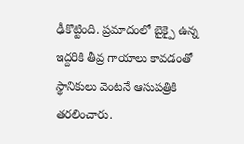ఢీకొట్టింది. ప్రమాదంలో బైక్పై ఉన్న ఇద్దరికి తీవ్ర గాయాలు కావడంతో స్థానికులు వెంటనే ఆసుపత్రికి తరలించారు.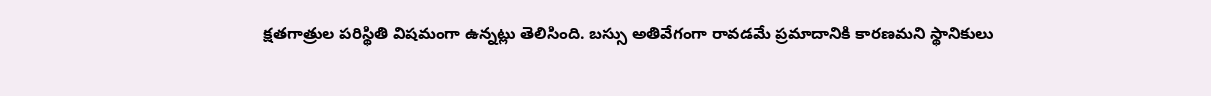క్షతగాత్రుల పరిస్థితి విషమంగా ఉన్నట్లు తెలిసింది. బస్సు అతివేగంగా రావడమే ప్రమాదానికి కారణమని స్థానికులు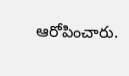ఆరోపించారు.